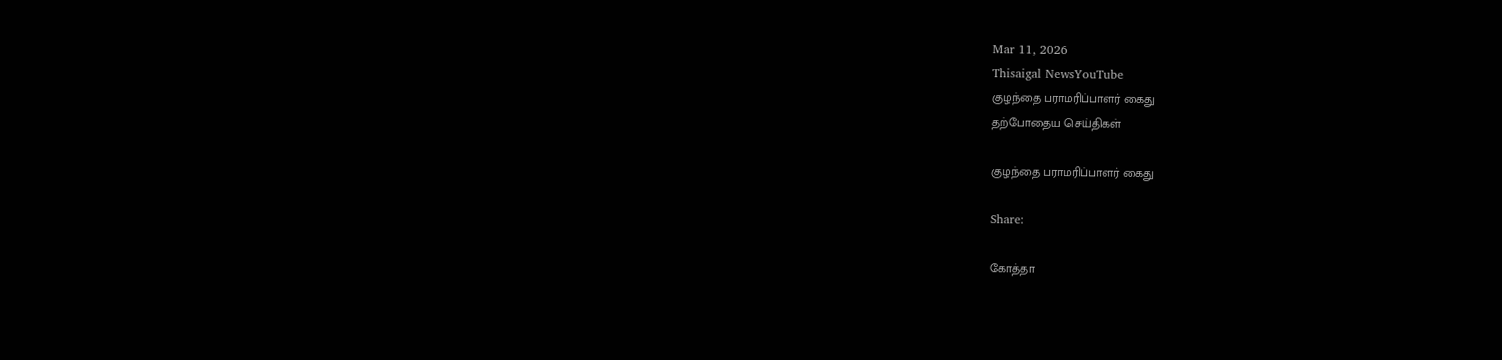Mar 11, 2026
Thisaigal NewsYouTube
குழந்தை பராமரிப்பாளர் கைது
தற்போதைய செய்திகள்

குழந்தை பராமரிப்பாளர் கைது

Share:

கோத்தா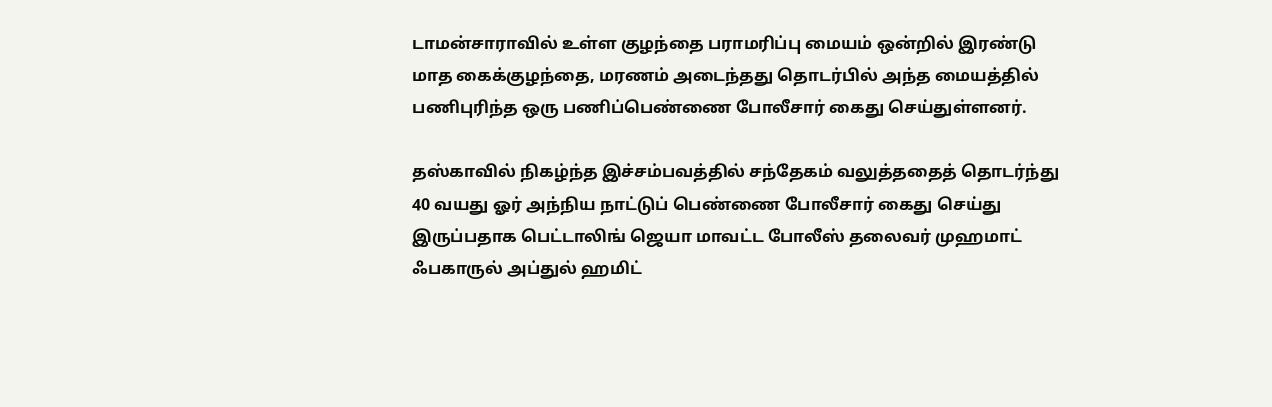டாமன்சாராவில் உள்ள குழந்தை பராமரிப்பு மையம் ஒன்றில் இரண்டு மாத கைக்குழந்தை, மரணம் அடைந்தது தொடர்பில் அந்த மையத்தில் பணிபுரிந்த ஒரு பணிப்பெண்ணை போலீசார் கைது செய்துள்ளனர்.

தஸ்காவில் நிகழ்ந்த இச்சம்பவத்தில் சந்தேகம் வலுத்ததைத் தொடர்ந்து 40 வயது ஓர் அந்நிய நாட்டுப் பெண்ணை போலீசார் கைது செய்து இருப்பதாக பெட்டாலிங் ஜெயா மாவட்ட போலீஸ் தலைவர் முஹமாட் ஃபகாருல் அப்துல் ஹமிட்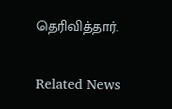தெரிவித்தார்.

Related News